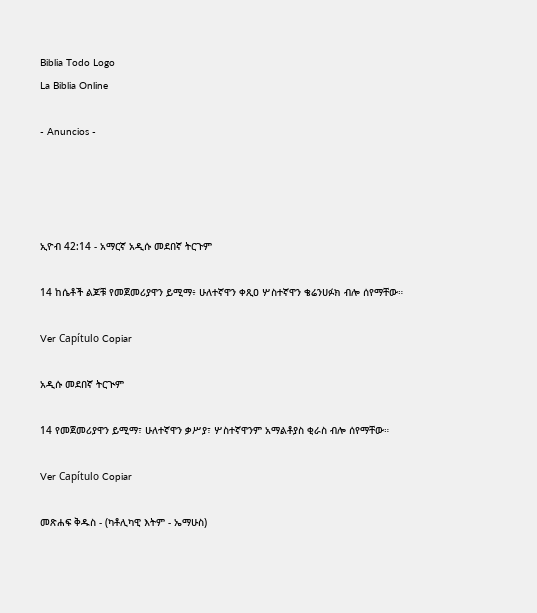Biblia Todo Logo
La Biblia Online

- Anuncios -




ኢዮብ 42:14 - አማርኛ አዲሱ መደበኛ ትርጉም

14 ከሴቶች ልጆቹ የመጀመሪያዋን ይሚማ፥ ሁለተኛዋን ቀጺዐ ሦስተኛዋን ቄሬንሀፉክ ብሎ ሰየማቸው።

Ver Capítulo Copiar

አዲሱ መደበኛ ትርጒም

14 የመጀመሪያዋን ይሚማ፣ ሁለተኛዋን ቃሥያ፣ ሦስተኛዋንም አማልቶያስ ቂራስ ብሎ ሰየማቸው።

Ver Capítulo Copiar

መጽሐፍ ቅዱስ - (ካቶሊካዊ እትም - ኤማሁስ)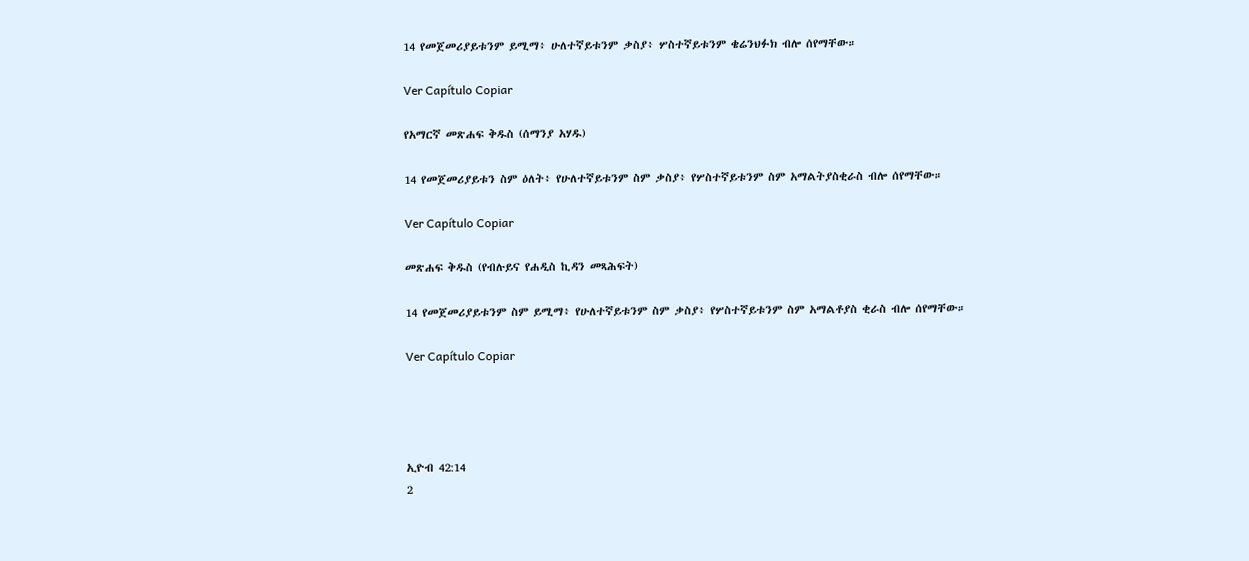14 የመጀመሪያይቱንም ይሚማ፥ ሁለተኛይቱንም ቃስያ፥ ሦስተኛይቱንም ቄሬንህፉክ ብሎ ሰየማቸው።

Ver Capítulo Copiar

የአማርኛ መጽሐፍ ቅዱስ (ሰማንያ አሃዱ)

14 የመጀመሪያይቱን ስም ዕለት፥ የሁለተኛይቱንም ስም ቃስያ፥ የሦስተኛይቱንም ስም አማልትያስቂራስ ብሎ ሰየማቸው።

Ver Capítulo Copiar

መጽሐፍ ቅዱስ (የብሉይና የሐዲስ ኪዳን መጻሕፍት)

14 የመጀመሪያይቱንም ስም ይሚማ፥ የሁለተኛይቱንም ስም ቃስያ፥ የሦስተኛይቱንም ስም አማልቶያስ ቂራስ ብሎ ሰየማቸው።

Ver Capítulo Copiar




ኢዮብ 42:14
2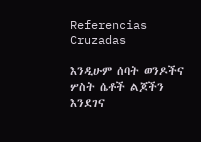Referencias Cruzadas

እንዲሁም ሰባት ወንዶችና ሦስት ሴቶች ልጆችን እንደገና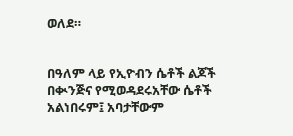ወለደ።


በዓለም ላይ የኢዮብን ሴቶች ልጆች በቊንጅና የሚወዳደሩአቸው ሴቶች አልነበሩም፤ አባታቸውም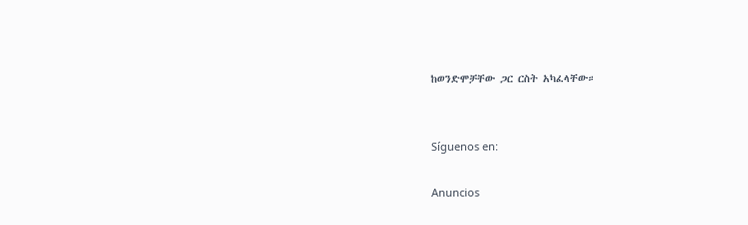ከወንድሞቻቸው ጋር ርስት አካፈላቸው።


Síguenos en:

Anuncios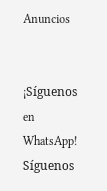Anuncios


¡Síguenos en WhatsApp! Síguenos